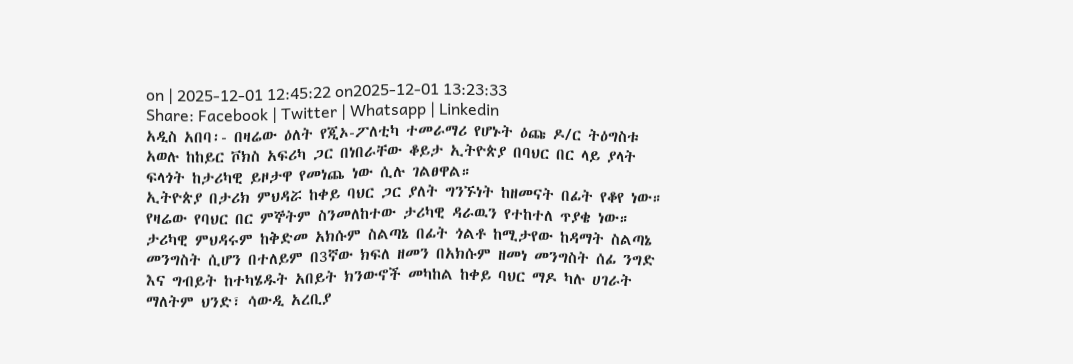on | 2025-12-01 12:45:22 on2025-12-01 13:23:33
Share: Facebook | Twitter | Whatsapp | Linkedin
አዲስ አበባ፡- በዛሬው ዕለት የጂኦ-ፖለቲካ ተመራማሪ የሆኑት ዕጩ ዶ/ር ትዕግስቱ አወሉ ከከይር ቮክስ አፍሪካ ጋር በነበራቸው ቆይታ ኢትዮጵያ በባህር በር ላይ ያላት ፍላጎት ከታሪካዊ ይዞታዋ የመነጨ ነው ሲሉ ገልፀዋል።
ኢትዮጵያ በታሪክ ምህዳሯ ከቀይ ባህር ጋር ያለት ግንኙነት ከዘመናት በፊት የቆየ ነው። የዛሬው የባህር በር ምኞትም ስንመለከተው ታሪካዊ ዳራዉን የተከተለ ጥያቄ ነው።
ታሪካዊ ምህዳሩም ከቅድመ አክሱም ስልጣኔ በፊት ጎልቶ ከሚታየው ከዳማት ስልጣኔ መንግስት ሲሆን በተለይም በ3ኛው ክፍለ ዘመን በአክሱም ዘመነ መንግስት ሰፊ ንግድ እና ግብይት ከተካሄዱት አበይት ክንውኖች መካከል ከቀይ ባህር ማዶ ካሉ ሀገራት ማለትም ህንድ፣ ሳውዲ አረቢያ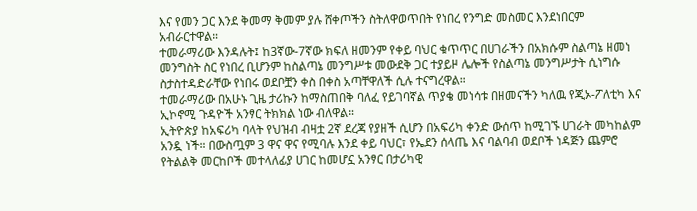እና የመን ጋር እንደ ቅመማ ቅመም ያሉ ሸቀጦችን ስትለዋወጥበት የነበረ የንግድ መስመር እንደነበርም አብራርተዋል።
ተመራማሪው እንዳሉት፤ ከ3ኛው-7ኛው ክፍለ ዘመንም የቀይ ባህር ቁጥጥር በሀገራችን በአክሱም ስልጣኔ ዘመነ መንግስት ስር የነበረ ቢሆንም ከስልጣኔ መንግሥቱ መውደቅ ጋር ተያይዞ ሌሎች የስልጣኔ መንግሥታት ሲነግሱ ስታስተዳድራቸው የነበሩ ወደቦቿን ቀስ በቀስ አጣቸዋለች ሲሉ ተናግረዋል።
ተመራማሪው በአሁኑ ጊዜ ታሪኩን ከማስጠበቅ ባለፈ የይገባኛል ጥያቄ መነሳቱ በዘመናችን ካለዉ የጂኦ-ፖለቲካ እና ኢኮኖሚ ጉዳዮች አንፃር ትክክል ነው ብለዋል።
ኢትዮጵያ ከአፍሪካ ባላት የህዝብ ብዛቷ 2ኛ ደረጃ የያዘች ሲሆን በአፍሪካ ቀንድ ውሰጥ ከሚገኙ ሀገራት መካከልም አንዷ ነች። በውስጧም 3 ዋና ዋና የሚባሉ እንደ ቀይ ባህር፣ የኤደን ሰላጤ እና ባልባብ ወደቦች ነዳጅን ጨምሮ የትልልቅ መርከቦች መተላለፊያ ሀገር ከመሆኗ አንፃር በታሪካዊ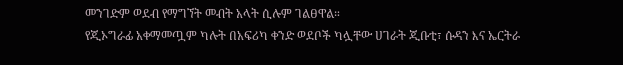መንገድም ወደብ የማግኘት መብት አላት ሲሉም ገልፀዋል።
የጂኦግራፊ አቀማመጧም ካሉት በአፍሪካ ቀንድ ወደቦች ካሏቸው ሀገራት ጂቡቲ፣ ሱዳን እና ኤርትራ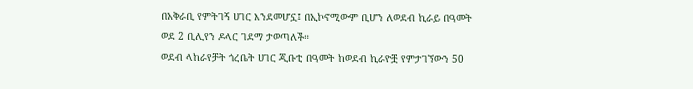በአቅራቢ የምትገኝ ሀገር እንደመሆኗ፤ በኢኮኖሚውም ቢሆን ለወደብ ኪራይ በዓመት ወደ 2 ቢሊየን ዶላር ገደማ ታወጣለች።
ወደብ ላከራየቻት ጎረቤት ሀገር ጂቡቲ በዓመት ከወደብ ኪራዮቿ የምታገኘውን 50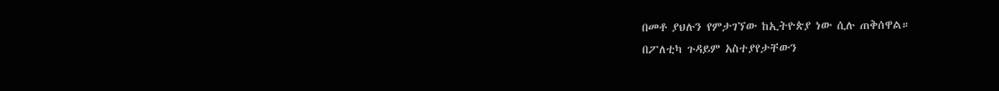በመቶ ያህሉን የምታገኘው ከኢትዮጵያ ነው ሲሉ ጠቅሰዋል።
በፖለቲካ ጉዳይም አስተያየታቸውን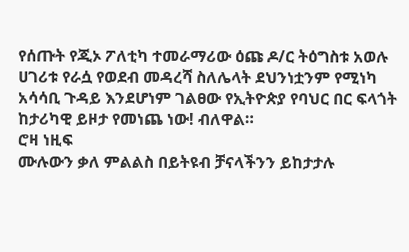የሰጡት የጂኦ ፖለቲካ ተመራማሪው ዕጩ ዶ/ር ትዕግስቱ አወሉ ሀገሪቱ የራሷ የወደብ መዳረሻ ስለሌላት ደህንነቷንም የሚነካ አሳሳቢ ጉዳይ እንደሆነም ገልፀው የኢትዮጵያ የባህር በር ፍላጎት ከታሪካዊ ይዞታ የመነጨ ነው! ብለዋል።
ሮዛ ነዚፍ
ሙሉውን ቃለ ምልልስ በይትዩብ ቻናላችንን ይከታታሉ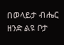በወላይታ ብሔር ዘንድ ልዩ ቦታ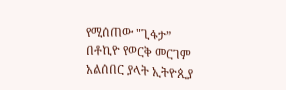የሚሰጠው "ጊፋታ”
በቶኪዮ የወርቅ መርገም አልሰበር ያላት ኢትዮጲያ